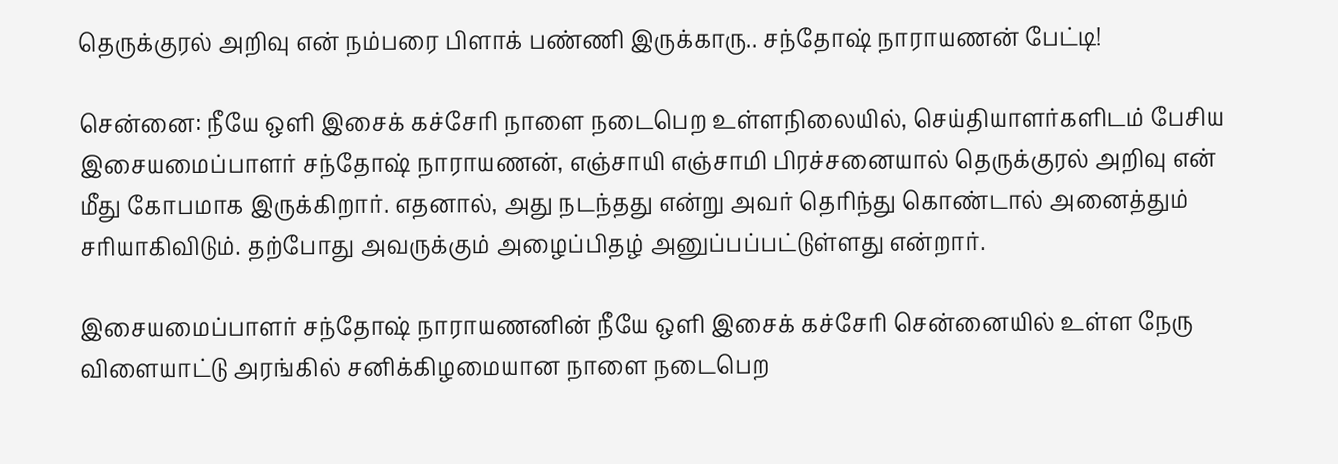தெருக்குரல் அறிவு என் நம்பரை பிளாக் பண்ணி இருக்காரு.. சந்தோஷ் நாராயணன் பேட்டி!

சென்னை: நீயே ஒளி இசைக் கச்சேரி நாளை நடைபெற உள்ளநிலையில், செய்தியாளர்களிடம் பேசிய இசையமைப்பாளர் சந்தோஷ் நாராயணன், எஞ்சாயி எஞ்சாமி பிரச்சனையால் தெருக்குரல் அறிவு என் மீது கோபமாக இருக்கிறார். எதனால், அது நடந்தது என்று அவர் தெரிந்து கொண்டால் அனைத்தும் சரியாகிவிடும். தற்போது அவருக்கும் அழைப்பிதழ் அனுப்பப்பட்டுள்ளது என்றார்.

இசையமைப்பாளர் சந்தோஷ் நாராயணனின் நீயே ஒளி இசைக் கச்சேரி சென்னையில் உள்ள நேரு விளையாட்டு அரங்கில் சனிக்கிழமையான நாளை நடைபெற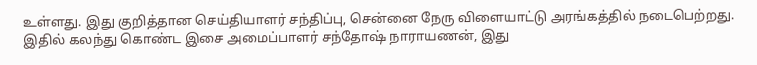உள்ளது. இது குறித்தான செய்தியாளர் சந்திப்பு, சென்னை நேரு விளையாட்டு அரங்கத்தில் நடைபெற்றது. இதில் கலந்து கொண்ட இசை அமைப்பாளர் சந்தோஷ் நாராயணன், இது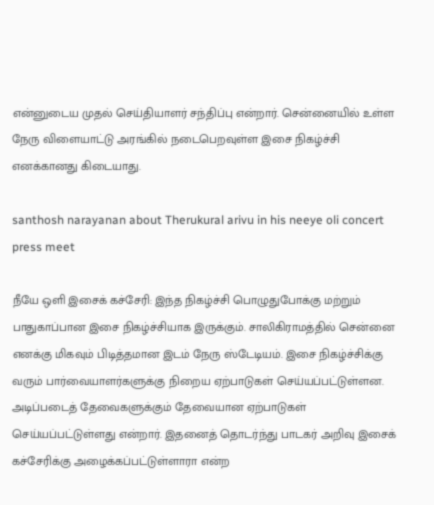என்னுடைய முதல் செய்தியாளர் சந்திப்பு என்றார். சென்னையில் உள்ள நேரு விளையாட்டு அரங்கில் நடைபெறவுள்ள இசை நிகழ்ச்சி எனக்கானது கிடையாது.

santhosh narayanan about Therukural arivu in his neeye oli concert press meet

நீயே ஒளி இசைக் கச்சேரி: இந்த நிகழ்ச்சி பொழுதுபோக்கு மற்றும் பாதுகாப்பான இசை நிகழ்ச்சியாக இருக்கும். சாலிகிராமத்தில் சென்னை எனக்கு மிகவும் பிடித்தமான இடம் நேரு ஸ்டேடியம். இசை நிகழ்ச்சிக்கு வரும் பார்வையாளர்களுக்கு நிறைய ஏற்பாடுகள் செய்யப்பட்டுள்ளன. அடிப்படைத் தேவைகளுக்கும் தேவையான ஏற்பாடுகள் செய்யப்பட்டுள்ளது என்றார். இதனைத் தொடர்ந்து பாடகர் அறிவு இசைக் கச்சேரிக்கு அழைக்கப்பட்டுள்ளாரா என்ற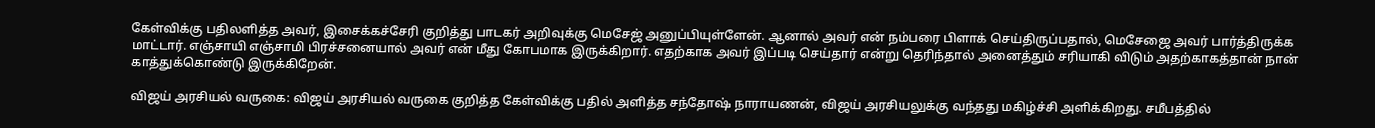கேள்விக்கு பதிலளித்த அவர், இசைக்கச்சேரி குறித்து பாடகர் அறிவுக்கு மெசேஜ் அனுப்பியுள்ளேன். ஆனால் அவர் என் நம்பரை பிளாக் செய்திருப்பதால், மெசேஜை அவர் பார்த்திருக்க மாட்டார். எஞ்சாயி எஞ்சாமி பிரச்சனையால் அவர் என் மீது கோபமாக இருக்கிறார். எதற்காக அவர் இப்படி செய்தார் என்று தெரிந்தால் அனைத்தும் சரியாகி விடும் அதற்காகத்தான் நான் காத்துக்கொண்டு இருக்கிறேன்.

விஜய் அரசியல் வருகை: விஜய் அரசியல் வருகை குறித்த கேள்விக்கு பதில் அளித்த சந்தோஷ் நாராயணன், விஜய் அரசியலுக்கு வந்தது மகிழ்ச்சி அளிக்கிறது. சமீபத்தில்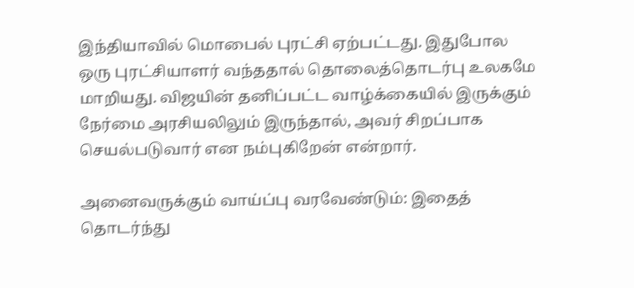இந்தியாவில் மொபைல் புரட்சி ஏற்பட்டது. இதுபோல ஒரு புரட்சியாளர் வந்ததால் தொலைத்தொடர்பு உலகமே மாறியது. விஜயின் தனிப்பட்ட வாழ்க்கையில் இருக்கும் நேர்மை அரசியலிலும் இருந்தால், அவர் சிறப்பாக செயல்படுவார் என நம்புகிறேன் என்றார்.

அனைவருக்கும் வாய்ப்பு வரவேண்டும்: இதைத் தொடர்ந்து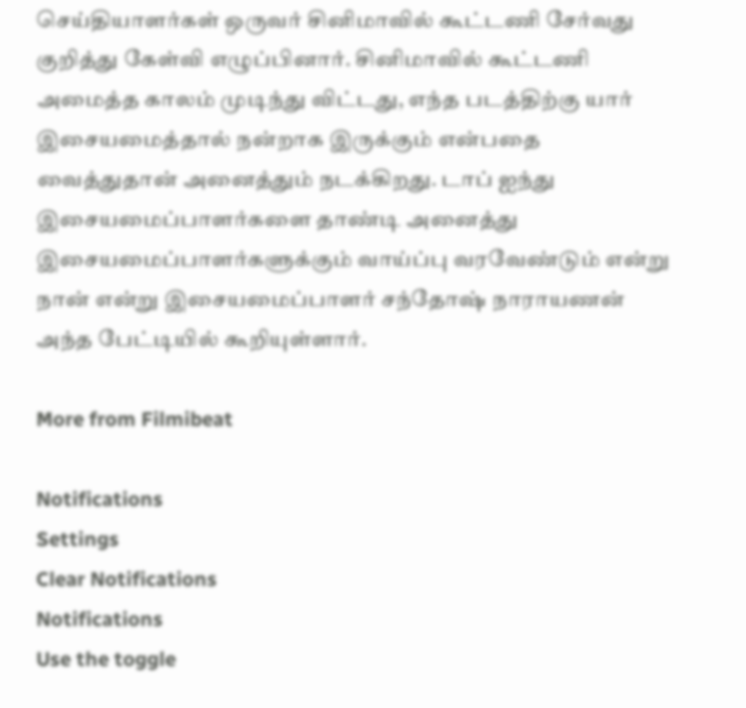செய்தியாளர்கள் ஒருவர் சினிமாவில் கூட்டணி சேர்வது குறித்து கேள்வி எழுப்பினார். சினிமாவில் கூட்டணி அமைத்த காலம் முடிந்து விட்டது, எந்த படத்திற்கு யார் இசையமைத்தால் நன்றாக இருக்கும் என்பதை வைத்துதான் அனைத்தும் நடக்கிறது. டாப் ஐந்து இசையமைப்பாளர்களை தாண்டி அனைத்து இசையமைப்பாளர்களுக்கும் வாய்ப்பு வரவேண்டும் என்று நான் என்று இசையமைப்பாளர் சந்தோஷ் நாராயணன் அந்த பேட்டியில் கூறியுள்ளார்.

More from Filmibeat

Notifications
Settings
Clear Notifications
Notifications
Use the toggle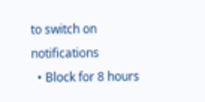to switch on notifications
  • Block for 8 hours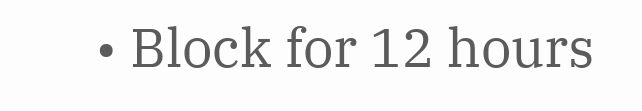• Block for 12 hours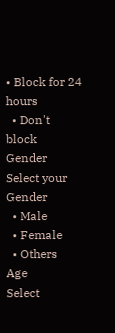• Block for 24 hours
  • Don't block
Gender
Select your Gender
  • Male
  • Female
  • Others
Age
Select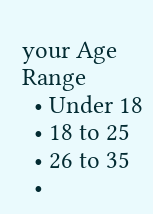your Age Range
  • Under 18
  • 18 to 25
  • 26 to 35
  •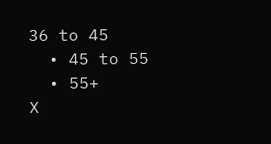36 to 45
  • 45 to 55
  • 55+
X